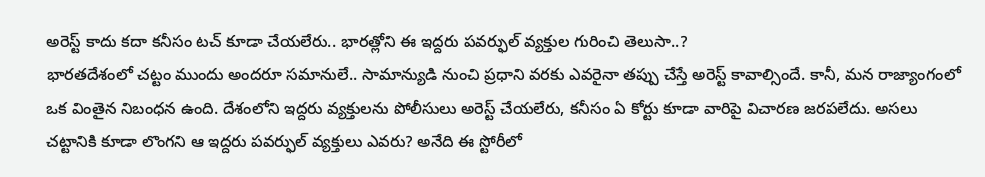అరెస్ట్ కాదు కదా కనీసం టచ్ కూడా చేయలేరు.. భారత్లోని ఈ ఇద్దరు పవర్ఫుల్ వ్యక్తుల గురించి తెలుసా..?
భారతదేశంలో చట్టం ముందు అందరూ సమానులే.. సామాన్యుడి నుంచి ప్రధాని వరకు ఎవరైనా తప్పు చేస్తే అరెస్ట్ కావాల్సిందే. కానీ, మన రాజ్యాంగంలో ఒక వింతైన నిబంధన ఉంది. దేశంలోని ఇద్దరు వ్యక్తులను పోలీసులు అరెస్ట్ చేయలేరు, కనీసం ఏ కోర్టు కూడా వారిపై విచారణ జరపలేదు. అసలు చట్టానికి కూడా లొంగని ఆ ఇద్దరు పవర్ఫుల్ వ్యక్తులు ఎవరు? అనేది ఈ స్టోరీలో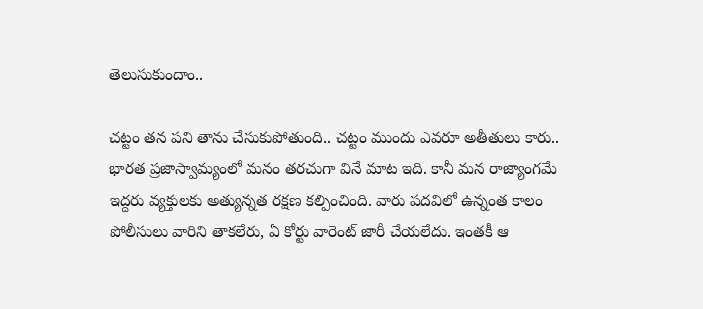తెలుసుకుందాం..

చట్టం తన పని తాను చేసుకుపోతుంది.. చట్టం ముందు ఎవరూ అతీతులు కారు.. భారత ప్రజాస్వామ్యంలో మనం తరచుగా వినే మాట ఇది. కానీ మన రాజ్యాంగమే ఇద్దరు వ్యక్తులకు అత్యున్నత రక్షణ కల్పించింది. వారు పదవిలో ఉన్నంత కాలం పోలీసులు వారిని తాకలేరు, ఏ కోర్టు వారెంట్ జారీ చేయలేదు. ఇంతకీ ఆ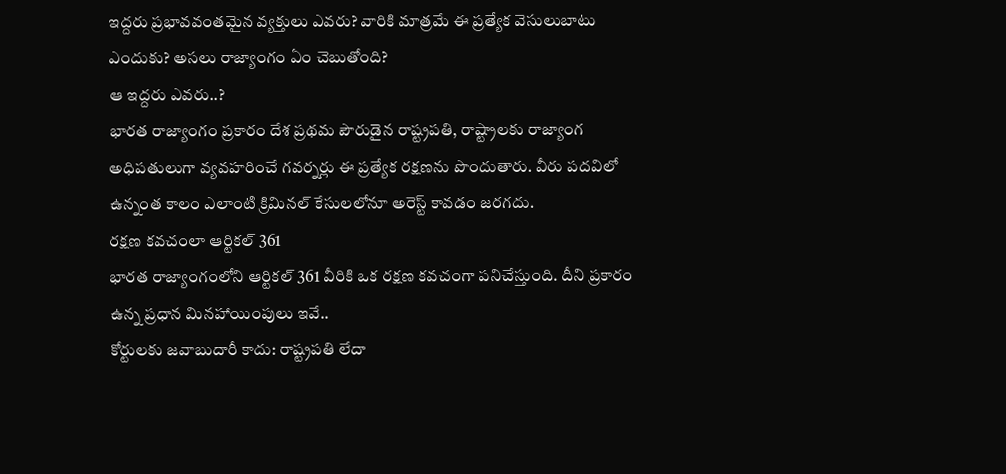ఇద్దరు ప్రభావవంతమైన వ్యక్తులు ఎవరు? వారికి మాత్రమే ఈ ప్రత్యేక వెసులుబాటు ఎందుకు? అసలు రాజ్యాంగం ఏం చెబుతోంది?
ఆ ఇద్దరు ఎవరు..?
భారత రాజ్యాంగం ప్రకారం దేశ ప్రథమ పౌరుడైన రాష్ట్రపతి, రాష్ట్రాలకు రాజ్యాంగ అధిపతులుగా వ్యవహరించే గవర్నర్లు ఈ ప్రత్యేక రక్షణను పొందుతారు. వీరు పదవిలో ఉన్నంత కాలం ఎలాంటి క్రిమినల్ కేసులలోనూ అరెస్ట్ కావడం జరగదు.
రక్షణ కవచంలా ఆర్టికల్ 361
భారత రాజ్యాంగంలోని ఆర్టికల్ 361 వీరికి ఒక రక్షణ కవచంగా పనిచేస్తుంది. దీని ప్రకారం ఉన్న ప్రధాన మినహాయింపులు ఇవే..
కోర్టులకు జవాబుదారీ కాదు: రాష్ట్రపతి లేదా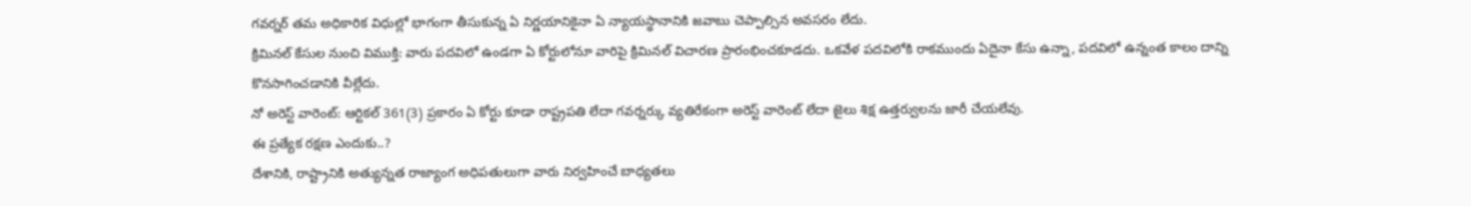గవర్నర్ తమ అధికారిక విధుల్లో భాగంగా తీసుకున్న ఏ నిర్ణయానికైనా ఏ న్యాయస్థానానికి జవాబు చెప్పాల్సిన అవసరం లేదు.
క్రిమినల్ కేసుల నుంచి విముక్తి: వారు పదవిలో ఉండగా ఏ కోర్టులోనూ వారిపై క్రిమినల్ విచారణ ప్రారంభించకూడదు. ఒకవేళ పదవిలోకి రాకముందు ఏదైనా కేసు ఉన్నా, పదవిలో ఉన్నంత కాలం దాన్ని కొనసాగించడానికి వీల్లేదు.
నో అరెస్ట్ వారెంట్: ఆర్టికల్ 361(3) ప్రకారం ఏ కోర్టు కూడా రాష్ట్రపతి లేదా గవర్నర్కు వ్యతిరేకంగా అరెస్ట్ వారెంట్ లేదా జైలు శిక్ష ఉత్తర్వులను జారీ చేయలేవు.
ఈ ప్రత్యేక రక్షణ ఎందుకు..?
దేశానికి, రాష్ట్రానికి అత్యున్నత రాజ్యాంగ అధిపతులుగా వారు నిర్వహించే బాధ్యతలు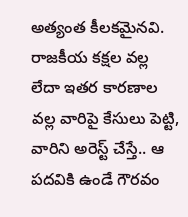అత్యంత కీలకమైనవి. రాజకీయ కక్షల వల్ల లేదా ఇతర కారణాల వల్ల వారిపై కేసులు పెట్టి, వారిని అరెస్ట్ చేస్తే.. ఆ పదవికి ఉండే గౌరవం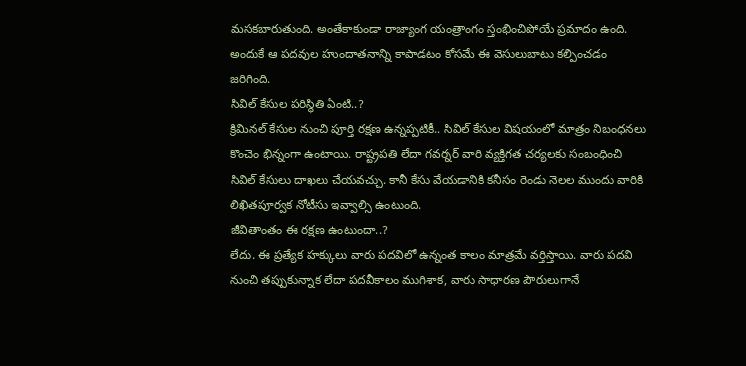మసకబారుతుంది. అంతేకాకుండా రాజ్యాంగ యంత్రాంగం స్తంభించిపోయే ప్రమాదం ఉంది. అందుకే ఆ పదవుల హుందాతనాన్ని కాపాడటం కోసమే ఈ వెసులుబాటు కల్పించడం జరిగింది.
సివిల్ కేసుల పరిస్థితి ఏంటి..?
క్రిమినల్ కేసుల నుంచి పూర్తి రక్షణ ఉన్నప్పటికీ.. సివిల్ కేసుల విషయంలో మాత్రం నిబంధనలు కొంచెం భిన్నంగా ఉంటాయి. రాష్ట్రపతి లేదా గవర్నర్ వారి వ్యక్తిగత చర్యలకు సంబంధించి సివిల్ కేసులు దాఖలు చేయవచ్చు. కానీ కేసు వేయడానికి కనీసం రెండు నెలల ముందు వారికి లిఖితపూర్వక నోటీసు ఇవ్వాల్సి ఉంటుంది.
జీవితాంతం ఈ రక్షణ ఉంటుందా..?
లేదు. ఈ ప్రత్యేక హక్కులు వారు పదవిలో ఉన్నంత కాలం మాత్రమే వర్తిస్తాయి. వారు పదవి నుంచి తప్పుకున్నాక లేదా పదవీకాలం ముగిశాక, వారు సాధారణ పౌరులుగానే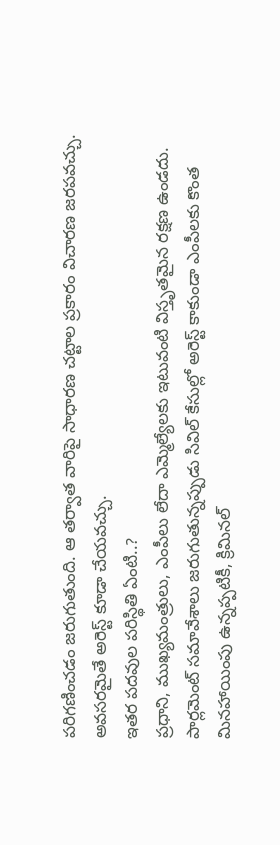పరిగణించడం జరుగుతుంది. ఆ తర్వాత వారిపై సాధారణ చట్టాల ప్రకారం విచారణ జరపవచ్చు. అవసరమైతే అరెస్ట్ కూడా చేయవచ్చు.
ఇతర పదవుల పరిస్థితి ఏంటి..?
ప్రధాని, ముఖ్యమంత్రులు, ఎంపీలు లేదా ఎమ్మెల్యేలకు ఇటువంటి విస్తృతమైన రక్షణ ఉండదు. పార్లమెంట్ సమావేశాలు జరుగుతున్నప్పుడు సివిల్ కేసుల్లో అరెస్ట్ కాకుండా ఎంపీలకు కొంత మినహాయింపు ఉన్నప్పటికీ, క్రిమినల్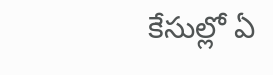కేసుల్లో ఏ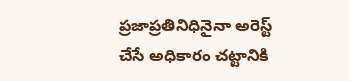ప్రజాప్రతినిధినైనా అరెస్ట్ చేసే అధికారం చట్టానికి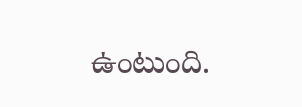ఉంటుంది.